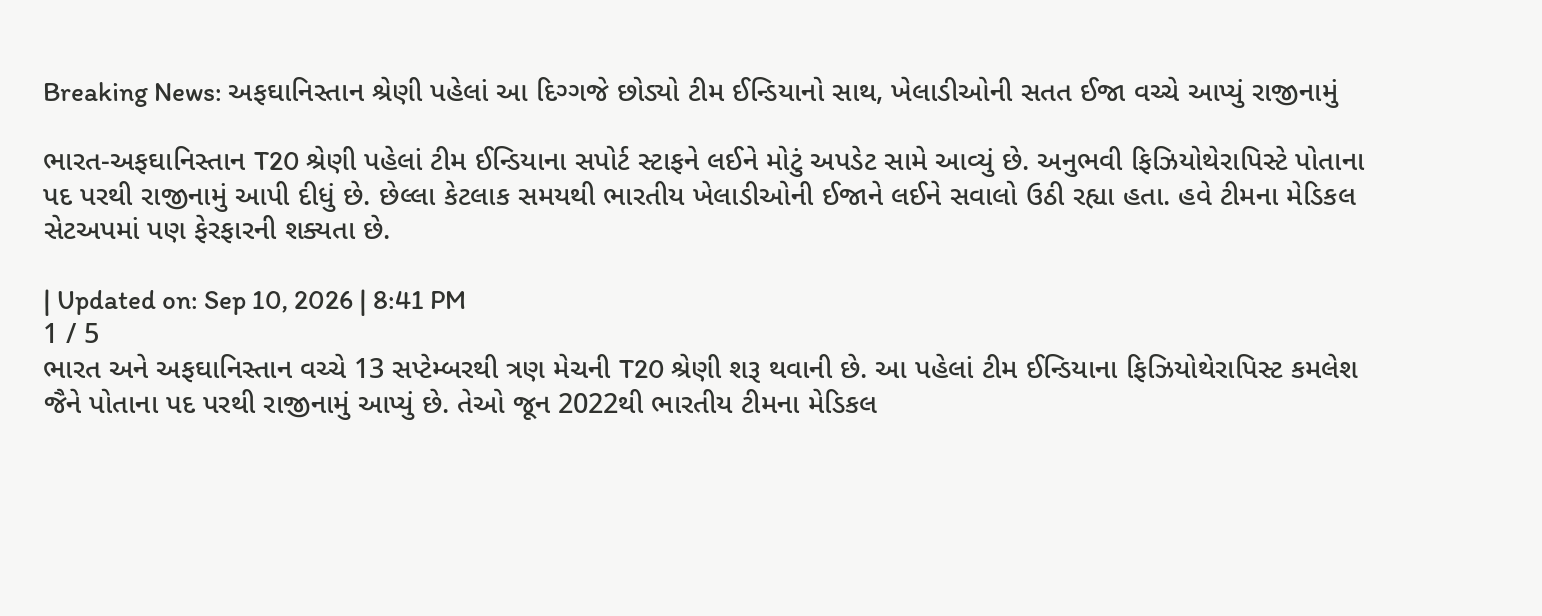Breaking News: અફઘાનિસ્તાન શ્રેણી પહેલાં આ દિગ્ગજે છોડ્યો ટીમ ઈન્ડિયાનો સાથ, ખેલાડીઓની સતત ઈજા વચ્ચે આપ્યું રાજીનામું

ભારત-અફઘાનિસ્તાન T20 શ્રેણી પહેલાં ટીમ ઈન્ડિયાના સપોર્ટ સ્ટાફને લઈને મોટું અપડેટ સામે આવ્યું છે. અનુભવી ફિઝિયોથેરાપિસ્ટે પોતાના પદ પરથી રાજીનામું આપી દીધું છે. છેલ્લા કેટલાક સમયથી ભારતીય ખેલાડીઓની ઈજાને લઈને સવાલો ઉઠી રહ્યા હતા. હવે ટીમના મેડિકલ સેટઅપમાં પણ ફેરફારની શક્યતા છે.

| Updated on: Sep 10, 2026 | 8:41 PM
1 / 5
ભારત અને અફઘાનિસ્તાન વચ્ચે 13 સપ્ટેમ્બરથી ત્રણ મેચની T20 શ્રેણી શરૂ થવાની છે. આ પહેલાં ટીમ ઈન્ડિયાના ફિઝિયોથેરાપિસ્ટ કમલેશ જૈને પોતાના પદ પરથી રાજીનામું આપ્યું છે. તેઓ જૂન 2022થી ભારતીય ટીમના મેડિકલ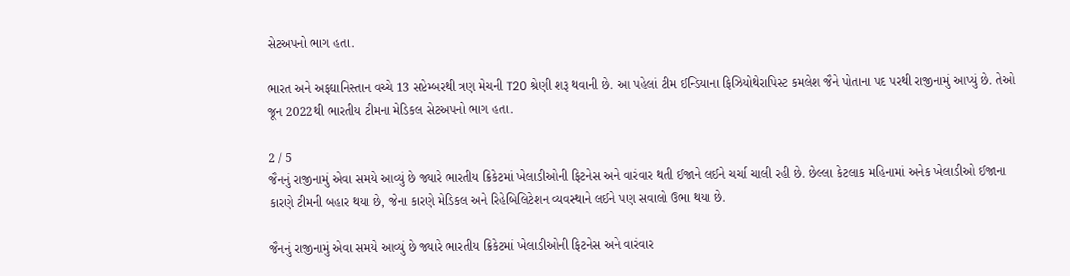સેટઅપનો ભાગ હતા.

ભારત અને અફઘાનિસ્તાન વચ્ચે 13 સપ્ટેમ્બરથી ત્રણ મેચની T20 શ્રેણી શરૂ થવાની છે. આ પહેલાં ટીમ ઈન્ડિયાના ફિઝિયોથેરાપિસ્ટ કમલેશ જૈને પોતાના પદ પરથી રાજીનામું આપ્યું છે. તેઓ જૂન 2022થી ભારતીય ટીમના મેડિકલ સેટઅપનો ભાગ હતા.

2 / 5
જૈનનું રાજીનામું એવા સમયે આવ્યું છે જ્યારે ભારતીય ક્રિકેટમાં ખેલાડીઓની ફિટનેસ અને વારંવાર થતી ઈજાને લઈને ચર્ચા ચાલી રહી છે. છેલ્લા કેટલાક મહિનામાં અનેક ખેલાડીઓ ઈજાના કારણે ટીમની બહાર થયા છે, જેના કારણે મેડિકલ અને રિહેબિલિટેશન વ્યવસ્થાને લઈને પણ સવાલો ઉભા થયા છે.

જૈનનું રાજીનામું એવા સમયે આવ્યું છે જ્યારે ભારતીય ક્રિકેટમાં ખેલાડીઓની ફિટનેસ અને વારંવાર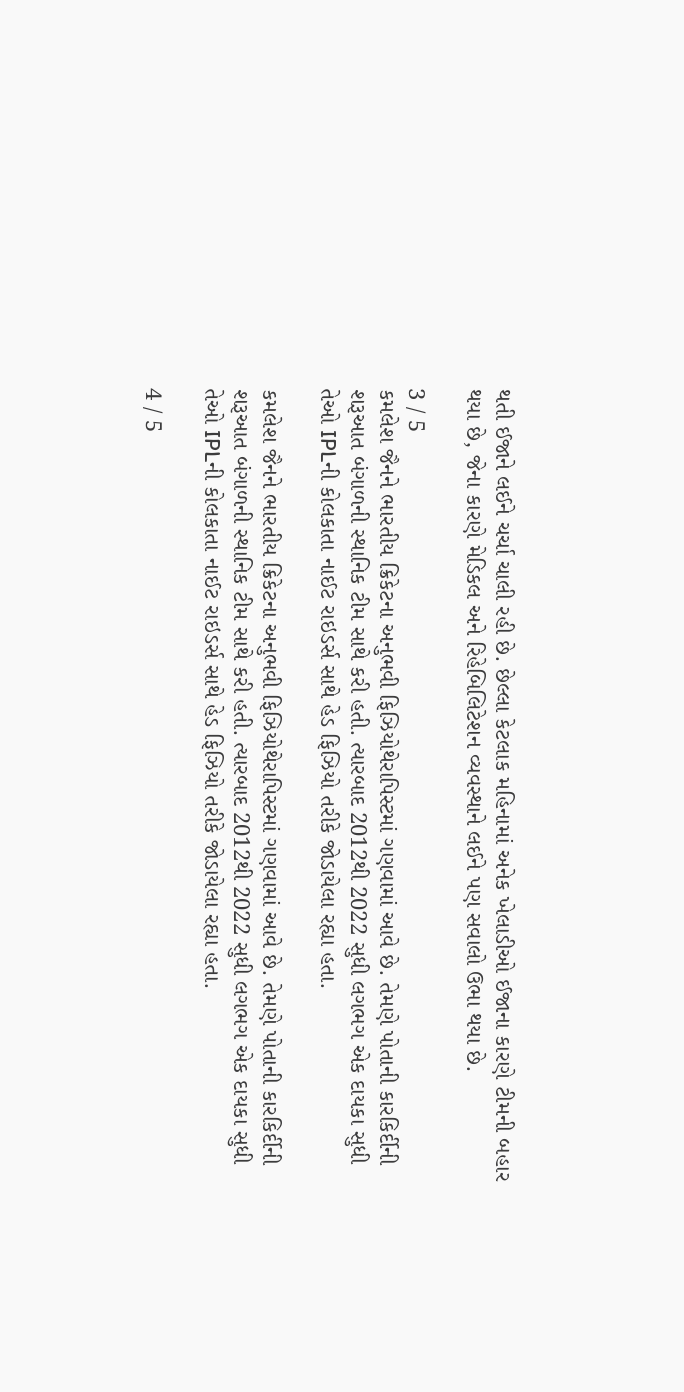થતી ઈજાને લઈને ચર્ચા ચાલી રહી છે. છેલ્લા કેટલાક મહિનામાં અનેક ખેલાડીઓ ઈજાના કારણે ટીમની બહાર થયા છે, જેના કારણે મેડિકલ અને રિહેબિલિટેશન વ્યવસ્થાને લઈને પણ સવાલો ઉભા થયા છે.

3 / 5
કમલેશ જૈનને ભારતીય ક્રિકેટના અનુભવી ફિઝિયોથેરાપિસ્ટમાં ગણવામાં આવે છે. તેમણે પોતાની કારકિર્દીની શરૂઆત બંગાળની સ્થાનિક ટીમ સાથે કરી હતી. ત્યારબાદ 2012થી 2022 સુધી લગભગ એક દાયકા સુધી તેઓ IPLની કોલકાતા નાઈટ રાઇડર્સ સાથે હેડ ફિઝિયો તરીકે જોડાયેલા રહ્યા હતા.

કમલેશ જૈનને ભારતીય ક્રિકેટના અનુભવી ફિઝિયોથેરાપિસ્ટમાં ગણવામાં આવે છે. તેમણે પોતાની કારકિર્દીની શરૂઆત બંગાળની સ્થાનિક ટીમ સાથે કરી હતી. ત્યારબાદ 2012થી 2022 સુધી લગભગ એક દાયકા સુધી તેઓ IPLની કોલકાતા નાઈટ રાઇડર્સ સાથે હેડ ફિઝિયો તરીકે જોડાયેલા રહ્યા હતા.

4 / 5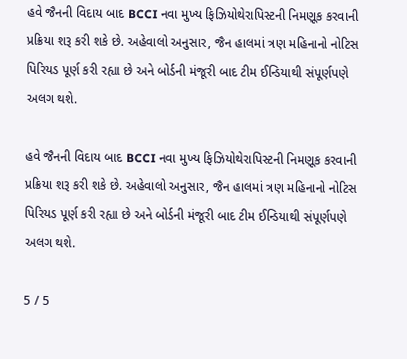હવે જૈનની વિદાય બાદ BCCI નવા મુખ્ય ફિઝિયોથેરાપિસ્ટની નિમણૂક કરવાની પ્રક્રિયા શરૂ કરી શકે છે. અહેવાલો અનુસાર, જૈન હાલમાં ત્રણ મહિનાનો નોટિસ પિરિયડ પૂર્ણ કરી રહ્યા છે અને બોર્ડની મંજૂરી બાદ ટીમ ઈન્ડિયાથી સંપૂર્ણપણે અલગ થશે.

હવે જૈનની વિદાય બાદ BCCI નવા મુખ્ય ફિઝિયોથેરાપિસ્ટની નિમણૂક કરવાની પ્રક્રિયા શરૂ કરી શકે છે. અહેવાલો અનુસાર, જૈન હાલમાં ત્રણ મહિનાનો નોટિસ પિરિયડ પૂર્ણ કરી રહ્યા છે અને બોર્ડની મંજૂરી બાદ ટીમ ઈન્ડિયાથી સંપૂર્ણપણે અલગ થશે.

5 / 5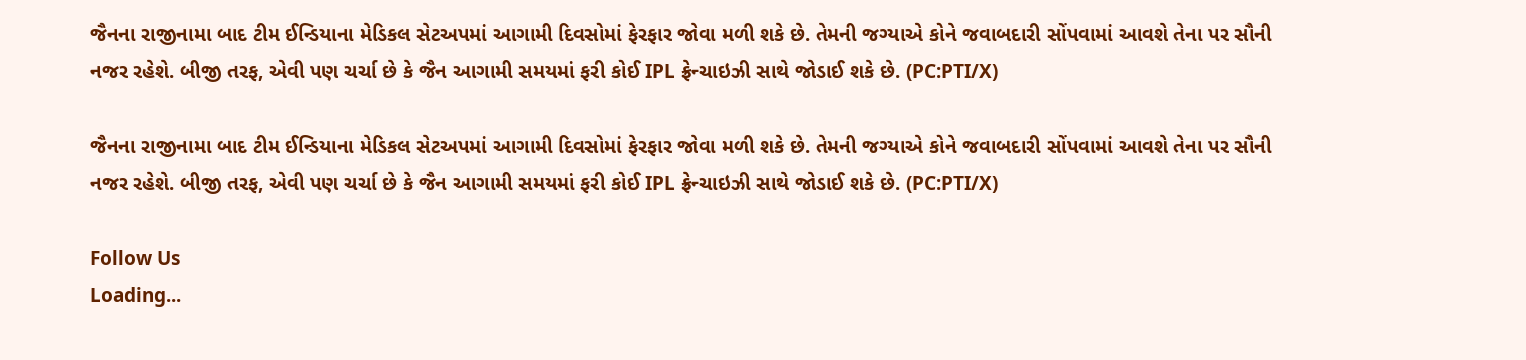જૈનના રાજીનામા બાદ ટીમ ઈન્ડિયાના મેડિકલ સેટઅપમાં આગામી દિવસોમાં ફેરફાર જોવા મળી શકે છે. તેમની જગ્યાએ કોને જવાબદારી સોંપવામાં આવશે તેના પર સૌની નજર રહેશે. બીજી તરફ, એવી પણ ચર્ચા છે કે જૈન આગામી સમયમાં ફરી કોઈ IPL ફ્રેન્ચાઇઝી સાથે જોડાઈ શકે છે. (PC:PTI/X)

જૈનના રાજીનામા બાદ ટીમ ઈન્ડિયાના મેડિકલ સેટઅપમાં આગામી દિવસોમાં ફેરફાર જોવા મળી શકે છે. તેમની જગ્યાએ કોને જવાબદારી સોંપવામાં આવશે તેના પર સૌની નજર રહેશે. બીજી તરફ, એવી પણ ચર્ચા છે કે જૈન આગામી સમયમાં ફરી કોઈ IPL ફ્રેન્ચાઇઝી સાથે જોડાઈ શકે છે. (PC:PTI/X)

Follow Us
Loading...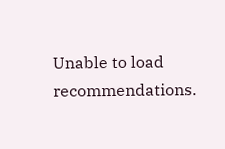Unable to load recommendations.